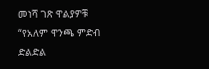መነሻ ገጽ ዋልያዎቹ “የአለም ዋንጫ ምድብ ድልድል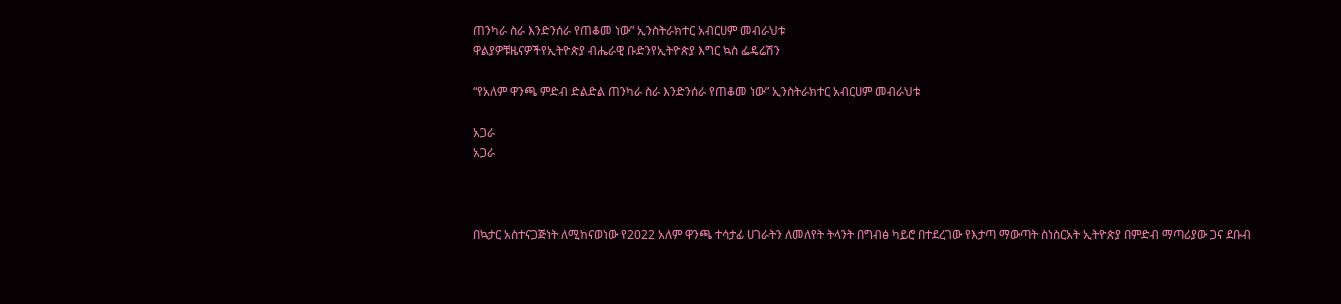ጠንካራ ስራ እንድንሰራ የጠቆመ ነው” ኢንስትራክተር አብርሀም መብራህቱ
ዋልያዎቹዜናዎችየኢትዮጵያ ብሔራዊ ቡድንየኢትዮጵያ እግር ኳስ ፌዴሬሽን

“የአለም ዋንጫ ምድብ ድልድል ጠንካራ ስራ እንድንሰራ የጠቆመ ነው” ኢንስትራክተር አብርሀም መብራህቱ

አጋራ
አጋራ



በኳታር አስተናጋጅነት ለሚከናወነው የ2022 አለም ዋንጫ ተሳታፊ ሀገራትን ለመለየት ትላንት በግብፅ ካይሮ በተደረገው የእታጣ ማውጣት ስነስርአት ኢትዮጵያ በምድብ ማጣሪያው ጋና ደቡብ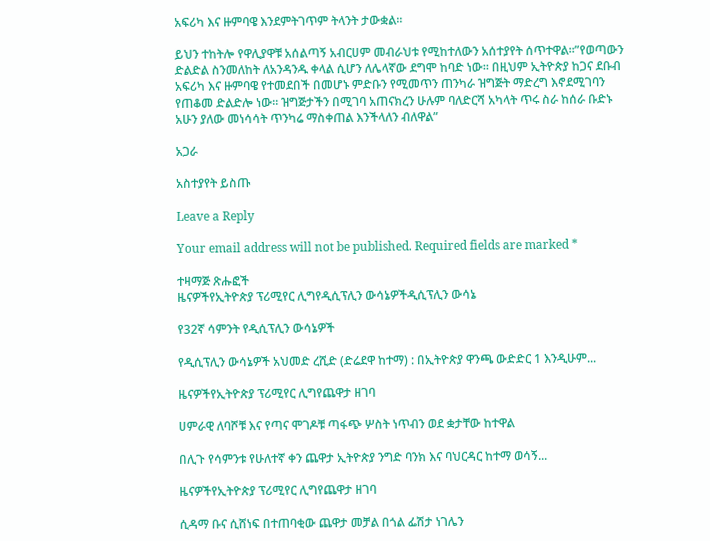አፍሪካ እና ዙምባዌ እንደምትገጥም ትላንት ታውቋል።

ይህን ተከትሎ የዋሊያዋቹ አሰልጣኝ አብርሀም መብራህቱ የሚከተለውን አሰተያየት ሰጥተዋል።”የወጣውን ድልድል ስንመለከት ለአንዳንዱ ቀላል ሲሆን ለሌላኛው ደግሞ ከባድ ነው። በዚህም ኢትዮጵያ ከጋና ደቡብ አፍሪካ እና ዙምባዌ የተመደበች በመሆኑ ምድቡን የሚመጥን ጠንካራ ዝግጅት ማድረግ እኖደሚገባን የጠቆመ ድልድሎ ነው። ዝግጅታችን በሚገባ አጠናክረን ሁሉም ባለድርሻ አካላት ጥሩ ስራ ከሰራ ቡድኑ አሁን ያለው መነሳሳት ጥንካሬ ማስቀጠል እንችላለን ብለዋል”

አጋራ

አስተያየት ይስጡ

Leave a Reply

Your email address will not be published. Required fields are marked *

ተዛማጅ ጽሑፎች
ዜናዎችየኢትዮጵያ ፕሪሚየር ሊግየዲሲፕሊን ውሳኔዎችዲሲፕሊን ውሳኔ

የ32ኛ ሳምንት የዲሲፕሊን ውሳኔዎች

የዲሲፕሊን ውሳኔዎች አህመድ ረሺድ (ድሬደዋ ከተማ) : በኢትዮጵያ ዋንጫ ውድድር 1 እንዲሁም...

ዜናዎችየኢትዮጵያ ፕሪሚየር ሊግየጨዋታ ዘገባ

ሀምራዊ ለባሾቹ እና የጣና ሞገዶቹ ጣፋጭ ሦስት ነጥብን ወደ ቋታቸው ከተዋል

በሊጉ የሳምንቱ የሁለተኛ ቀን ጨዋታ ኢትዮጵያ ንግድ ባንክ እና ባህርዳር ከተማ ወሳኝ...

ዜናዎችየኢትዮጵያ ፕሪሚየር ሊግየጨዋታ ዘገባ

ሲዳማ ቡና ሲሸነፍ በተጠባቂው ጨዋታ መቻል በጎል ፌሽታ ነገሌን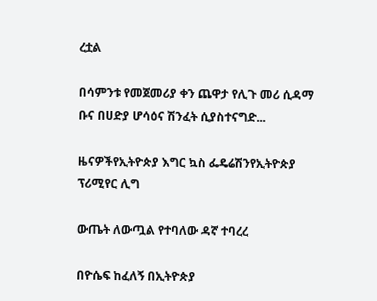ረቷል

በሳምንቱ የመጀመሪያ ቀን ጨዋታ የሊጉ መሪ ሲዳማ ቡና በሀድያ ሆሳዕና ሽንፈት ሲያስተናግድ...

ዜናዎችየኢትዮጵያ እግር ኳስ ፌዴሬሽንየኢትዮጵያ ፕሪሚየር ሊግ

ውጤት ለውጧል የተባለው ዳኛ ተባረረ

በዮሴፍ ከፈለኝ በኢትዮጵያ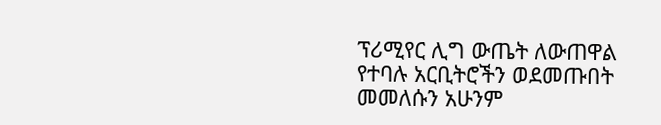ፕሪሚየር ሊግ ውጤት ለውጠዋል የተባሉ አርቢትሮችን ወደመጡበት መመለሱን አሁንም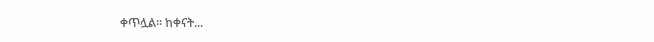ቀጥሏል። ከቀናት...